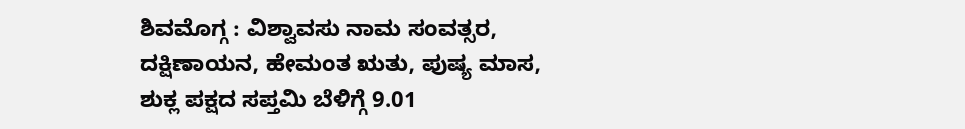ಶಿವಮೊಗ್ಗ : ವಿಶ್ವಾವಸು ನಾಮ ಸಂವತ್ಸರ, ದಕ್ಷಿಣಾಯನ, ಹೇಮಂತ ಋತು, ಪುಷ್ಯ ಮಾಸ, ಶುಕ್ಲ ಪಕ್ಷದ ಸಪ್ತಮಿ ಬೆಳಿಗ್ಗೆ 9.01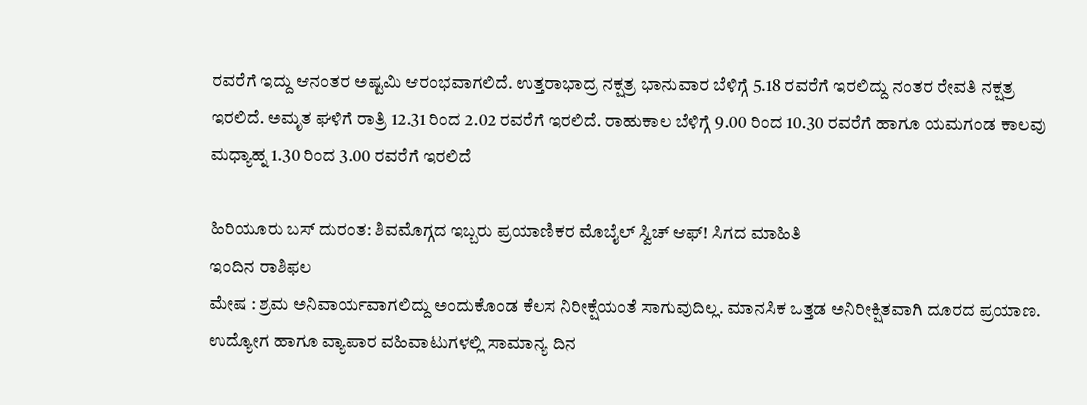ರವರೆಗೆ ಇದ್ದು ಆನಂತರ ಅಷ್ಟಮಿ ಆರಂಭವಾಗಲಿದೆ. ಉತ್ತರಾಭಾದ್ರ ನಕ್ಷತ್ರ ಭಾನುವಾರ ಬೆಳಿಗ್ಗೆ 5.18 ರವರೆಗೆ ಇರಲಿದ್ದು ನಂತರ ರೇವತಿ ನಕ್ಷತ್ರ ಇರಲಿದೆ. ಅಮೃತ ಘಳಿಗೆ ರಾತ್ರಿ 12.31 ರಿಂದ 2.02 ರವರೆಗೆ ಇರಲಿದೆ. ರಾಹುಕಾಲ ಬೆಳಿಗ್ಗೆ 9.00 ರಿಂದ 10.30 ರವರೆಗೆ ಹಾಗೂ ಯಮಗಂಡ ಕಾಲವು ಮಧ್ಯಾಹ್ನ 1.30 ರಿಂದ 3.00 ರವರೆಗೆ ಇರಲಿದೆ

ಹಿರಿಯೂರು ಬಸ್ ದುರಂತ: ಶಿವಮೊಗ್ಗದ ಇಬ್ಬರು ಪ್ರಯಾಣಿಕರ ಮೊಬೈಲ್ ಸ್ವಿಚ್ ಆಫ್! ಸಿಗದ ಮಾಹಿತಿ
ಇಂದಿನ ರಾಶಿಫಲ
ಮೇಷ : ಶ್ರಮ ಅನಿವಾರ್ಯವಾಗಲಿದ್ದು ಅಂದುಕೊಂಡ ಕೆಲಸ ನಿರೀಕ್ಷೆಯಂತೆ ಸಾಗುವುದಿಲ್ಲ. ಮಾನಸಿಕ ಒತ್ತಡ ಅನಿರೀಕ್ಷಿತವಾಗಿ ದೂರದ ಪ್ರಯಾಣ. ಉದ್ಯೋಗ ಹಾಗೂ ವ್ಯಾಪಾರ ವಹಿವಾಟುಗಳಲ್ಲಿ ಸಾಮಾನ್ಯ ದಿನ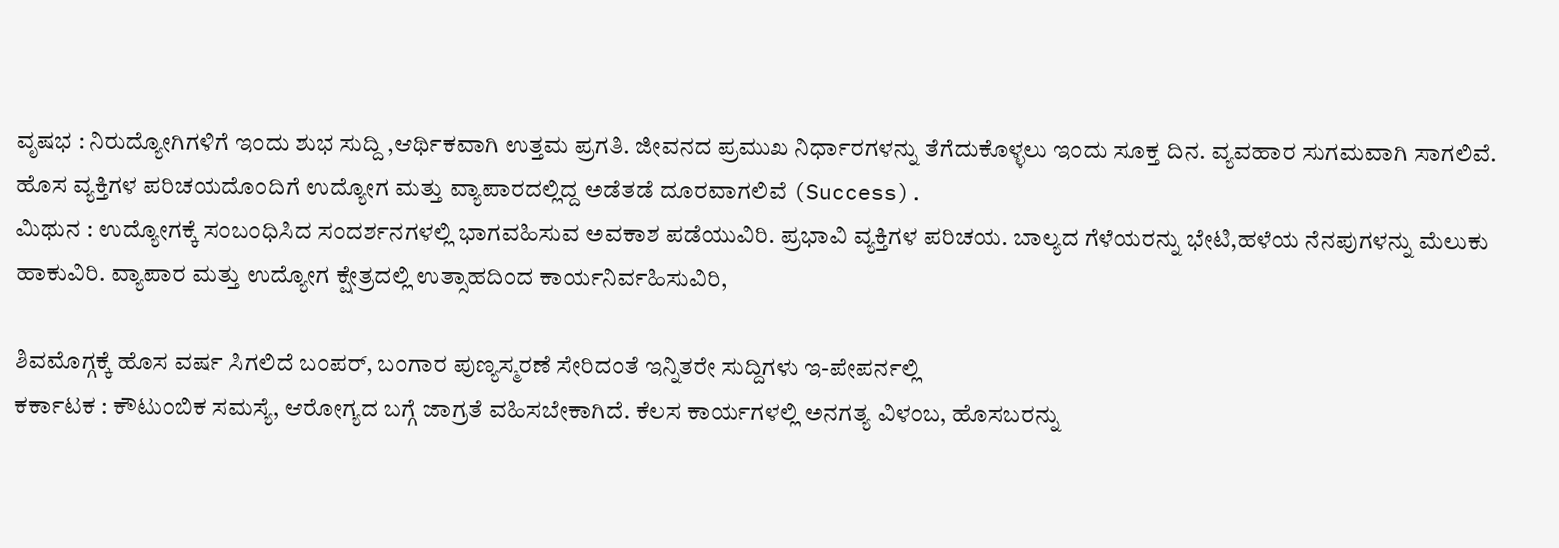ವೃಷಭ : ನಿರುದ್ಯೋಗಿಗಳಿಗೆ ಇಂದು ಶುಭ ಸುದ್ದಿ ,ಆರ್ಥಿಕವಾಗಿ ಉತ್ತಮ ಪ್ರಗತಿ. ಜೀವನದ ಪ್ರಮುಖ ನಿರ್ಧಾರಗಳನ್ನು ತೆಗೆದುಕೊಳ್ಳಲು ಇಂದು ಸೂಕ್ತ ದಿನ. ವ್ಯವಹಾರ ಸುಗಮವಾಗಿ ಸಾಗಲಿವೆ. ಹೊಸ ವ್ಯಕ್ತಿಗಳ ಪರಿಚಯದೊಂದಿಗೆ ಉದ್ಯೋಗ ಮತ್ತು ವ್ಯಾಪಾರದಲ್ಲಿದ್ದ ಅಡೆತಡೆ ದೂರವಾಗಲಿವೆ (Success).
ಮಿಥುನ : ಉದ್ಯೋಗಕ್ಕೆ ಸಂಬಂಧಿಸಿದ ಸಂದರ್ಶನಗಳಲ್ಲಿ ಭಾಗವಹಿಸುವ ಅವಕಾಶ ಪಡೆಯುವಿರಿ. ಪ್ರಭಾವಿ ವ್ಯಕ್ತಿಗಳ ಪರಿಚಯ. ಬಾಲ್ಯದ ಗೆಳೆಯರನ್ನು ಭೇಟಿ,ಹಳೆಯ ನೆನಪುಗಳನ್ನು ಮೆಲುಕು ಹಾಕುವಿರಿ. ವ್ಯಾಪಾರ ಮತ್ತು ಉದ್ಯೋಗ ಕ್ಷೇತ್ರದಲ್ಲಿ ಉತ್ಸಾಹದಿಂದ ಕಾರ್ಯನಿರ್ವಹಿಸುವಿರಿ,

ಶಿವಮೊಗ್ಗಕ್ಕೆ ಹೊಸ ವರ್ಷ ಸಿಗಲಿದೆ ಬಂಪರ್, ಬಂಗಾರ ಪುಣ್ಯಸ್ಮರಣೆ ಸೇರಿದಂತೆ ಇನ್ನಿತರೇ ಸುದ್ದಿಗಳು ಇ-ಪೇಪರ್ನಲ್ಲಿ
ಕರ್ಕಾಟಕ : ಕೌಟುಂಬಿಕ ಸಮಸ್ಯೆ, ಆರೋಗ್ಯದ ಬಗ್ಗೆ ಜಾಗ್ರತೆ ವಹಿಸಬೇಕಾಗಿದೆ. ಕೆಲಸ ಕಾರ್ಯಗಳಲ್ಲಿ ಅನಗತ್ಯ ವಿಳಂಬ, ಹೊಸಬರನ್ನು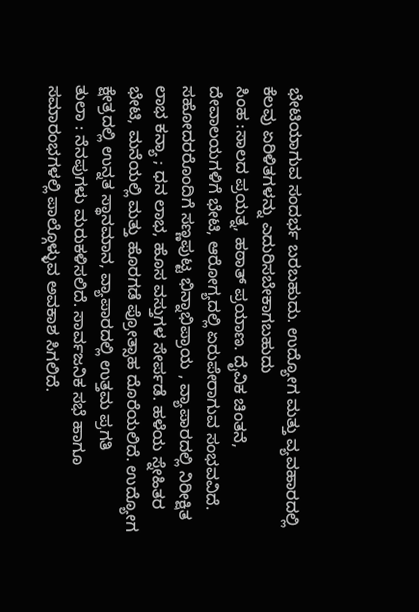ಭೇಟಿಯಾಗುವ ಸಂದರ್ಭ ಬರಬಹುದು. ಉದ್ಯೋಗ ಮತ್ತು ವ್ಯವಹಾರದಲ್ಲಿ ಕೆಲವು ಏರಿಳಿತಗಳನ್ನು ಎದುರಿಸಬೇಕಾಗಬಹುದು
ಸಿಂಹ :ಸಾಲದ ಪ್ರಯತ್ನ, ಹಠಾತ್ ಪ್ರಯಾಣ. ದೈವಿಕ ಚಿಂತನೆ, ದೇವಾಲಯಗಳಿಗೆ ಭೇಟಿ, ಆರೋಗ್ಯದಲ್ಲಿ ಏರುಪೇರಾಗುವ ಸಂಭವವಿದೆ. ಸಹೋದರರೊಂದಿಗೆ ಸಣ್ಣಪುಟ್ಟ ಭಿನ್ನಾಭಿಪ್ರಾಯ , ವ್ಯಾಪಾರದಲ್ಲಿ ನಿರೀಕ್ಷಿತ ಲಾಭ ಕನ್ಯಾ ; ಧನ ಲಾಭ, ಹೊಸ ವಸ್ತುಗಳ ಸೇರ್ಪಡೆ. ಹಳೆಯ ಸ್ನೇಹಿತರ ಭೇಟಿ, ಮನೆಯಲ್ಲಿ ಮತ್ತು ಹೊರಗಡೆ ಪ್ರೋತ್ಸಾಹ ದೊರೆಯಲಿದೆ. ಉದ್ಯೋಗ ಕ್ಷೇತ್ರದಲ್ಲಿ ಉನ್ನತ ಸ್ಥಾನಮಾನ, ವ್ಯಾಪಾರದಲ್ಲಿ ಉತ್ತಮ ಪ್ರಗತಿ
ತುಲಾ : ನೆನಪುಗಳು ಮರುಕಳಿಸಲಿದೆ. ಸಾರ್ವಜನಿಕ ಸಭೆ ಹಾಗೂ ಸಮಾರಂಭಗಳಲ್ಲಿ ಪಾಲ್ಗೊಳ್ಳುವ ಅವಕಾಶ ಸಿಗಲಿದೆ.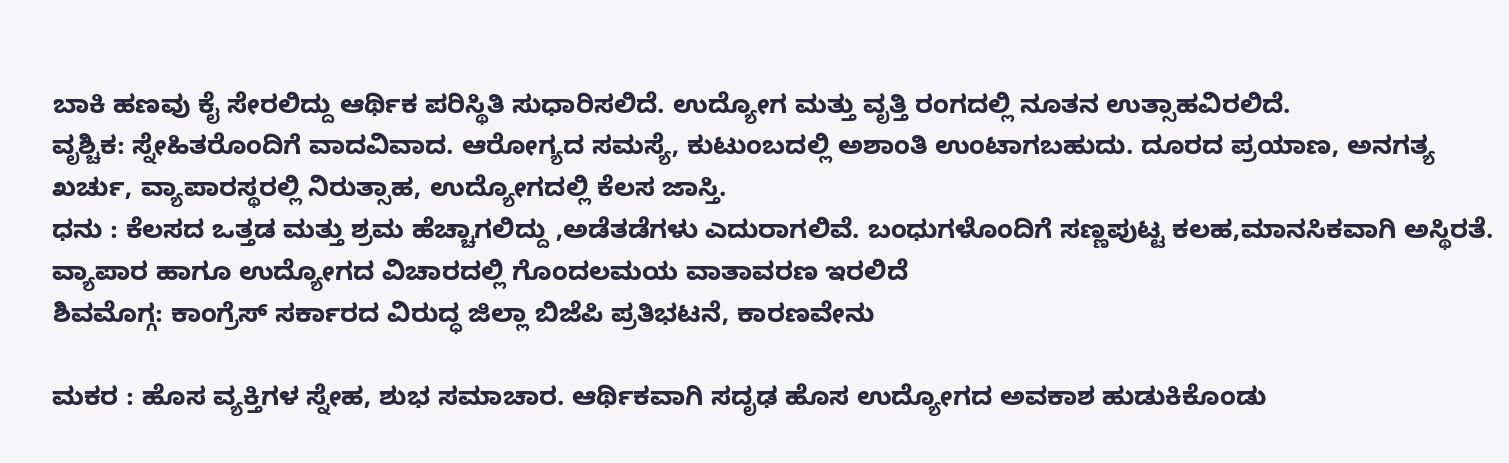ಬಾಕಿ ಹಣವು ಕೈ ಸೇರಲಿದ್ದು ಆರ್ಥಿಕ ಪರಿಸ್ಥಿತಿ ಸುಧಾರಿಸಲಿದೆ. ಉದ್ಯೋಗ ಮತ್ತು ವೃತ್ತಿ ರಂಗದಲ್ಲಿ ನೂತನ ಉತ್ಸಾಹವಿರಲಿದೆ.
ವೃಶ್ಚಿಕ: ಸ್ನೇಹಿತರೊಂದಿಗೆ ವಾದವಿವಾದ. ಆರೋಗ್ಯದ ಸಮಸ್ಯೆ, ಕುಟುಂಬದಲ್ಲಿ ಅಶಾಂತಿ ಉಂಟಾಗಬಹುದು. ದೂರದ ಪ್ರಯಾಣ, ಅನಗತ್ಯ ಖರ್ಚು, ವ್ಯಾಪಾರಸ್ಥರಲ್ಲಿ ನಿರುತ್ಸಾಹ, ಉದ್ಯೋಗದಲ್ಲಿ ಕೆಲಸ ಜಾಸ್ತಿ.
ಧನು : ಕೆಲಸದ ಒತ್ತಡ ಮತ್ತು ಶ್ರಮ ಹೆಚ್ಚಾಗಲಿದ್ದು ,ಅಡೆತಡೆಗಳು ಎದುರಾಗಲಿವೆ. ಬಂಧುಗಳೊಂದಿಗೆ ಸಣ್ಣಪುಟ್ಟ ಕಲಹ,ಮಾನಸಿಕವಾಗಿ ಅಸ್ಥಿರತೆ. ವ್ಯಾಪಾರ ಹಾಗೂ ಉದ್ಯೋಗದ ವಿಚಾರದಲ್ಲಿ ಗೊಂದಲಮಯ ವಾತಾವರಣ ಇರಲಿದೆ
ಶಿವಮೊಗ್ಗ: ಕಾಂಗ್ರೆಸ್ ಸರ್ಕಾರದ ವಿರುದ್ಧ ಜಿಲ್ಲಾ ಬಿಜೆಪಿ ಪ್ರತಿಭಟನೆ, ಕಾರಣವೇನು

ಮಕರ : ಹೊಸ ವ್ಯಕ್ತಿಗಳ ಸ್ನೇಹ, ಶುಭ ಸಮಾಚಾರ. ಆರ್ಥಿಕವಾಗಿ ಸದೃಢ ಹೊಸ ಉದ್ಯೋಗದ ಅವಕಾಶ ಹುಡುಕಿಕೊಂಡು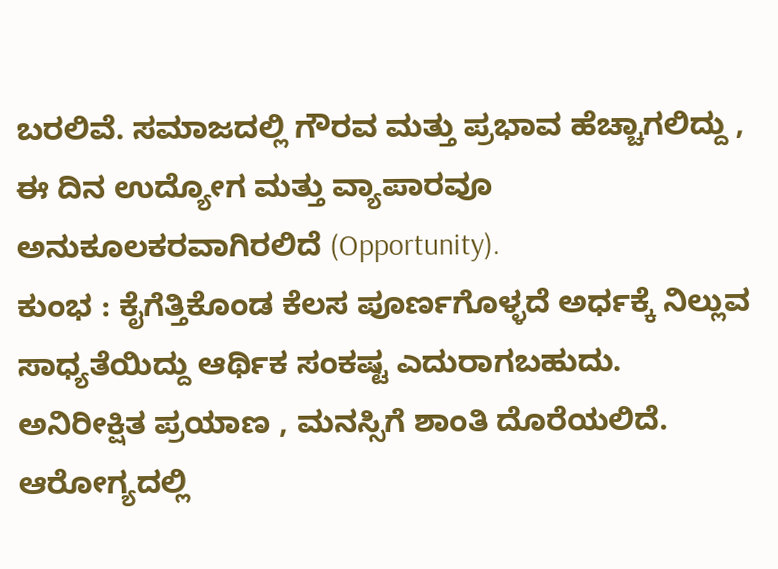ಬರಲಿವೆ. ಸಮಾಜದಲ್ಲಿ ಗೌರವ ಮತ್ತು ಪ್ರಭಾವ ಹೆಚ್ಚಾಗಲಿದ್ದು , ಈ ದಿನ ಉದ್ಯೋಗ ಮತ್ತು ವ್ಯಾಪಾರವೂ ಅನುಕೂಲಕರವಾಗಿರಲಿದೆ (Opportunity).
ಕುಂಭ : ಕೈಗೆತ್ತಿಕೊಂಡ ಕೆಲಸ ಪೂರ್ಣಗೊಳ್ಳದೆ ಅರ್ಧಕ್ಕೆ ನಿಲ್ಲುವ ಸಾಧ್ಯತೆಯಿದ್ದು ಆರ್ಥಿಕ ಸಂಕಷ್ಟ ಎದುರಾಗಬಹುದು. ಅನಿರೀಕ್ಷಿತ ಪ್ರಯಾಣ , ಮನಸ್ಸಿಗೆ ಶಾಂತಿ ದೊರೆಯಲಿದೆ. ಆರೋಗ್ಯದಲ್ಲಿ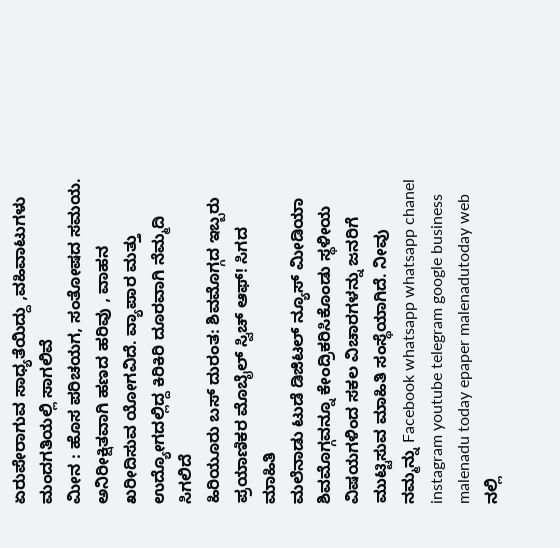ಏರುಪೇರಾಗುವ ಸಾಧ್ಯತೆಯಿದ್ದು ,ವಹಿವಾಟುಗಳು ಮಂದಗತಿಯಲ್ಲಿ ಸಾಗಲಿವೆ
ಮೀನ : ಹೊಸ ಪರಿಚಯಗ, ಸಂತೋಷದ ಸಮಯ. ಅನಿರೀಕ್ಷಿತವಾಗಿ ಹಣದ ಹರಿವು , ವಾಹನ ಖರೀದಿಸುವ ಯೋಗವಿದೆ. ವ್ಯಾಪಾರ ಮತ್ತು ಉದ್ಯೋಗದಲ್ಲಿದ್ದ ಕಿರಿಕಿರಿ ದೂರವಾಗಿ ನೆಮ್ಮದಿ ಸಿಗಲಿದೆ
ಹಿರಿಯೂರು ಬಸ್ ದುರಂತ: ಶಿವಮೊಗ್ಗದ ಇಬ್ಬರು ಪ್ರಯಾಣಿಕರ ಮೊಬೈಲ್ ಸ್ವಿಚ್ ಆಫ್! ಸಿಗದ ಮಾಹಿತಿ
ಮಲೆನಾಡು ಟುಡೆ ಡಿಜಿಟಲ್ ನ್ಯೂಸ್ ಮೀಡಿಯಾ ಶಿವಮೊಗ್ಗವನ್ನೂ ಕೇಂದ್ರಿಕರಿಸಿಕೊಂಡು ಸ್ಥಳೀಯ ವಿಷಯಗಳಿಂದ ಸಕಲ ವಿಚಾರಗಳನ್ನು ಜನರಿಗೆ ಮುಟ್ಟಿಸುವ ಮಾಹಿತಿ ಸಂಸ್ಥೆಯಾಗಿದೆ. ನೀವು ನಮ್ಮನ್ನು Facebook whatsapp whatsapp chanel instagram youtube telegram google business malenadu today epaper malenadutoday web ನಲ್ಲಿ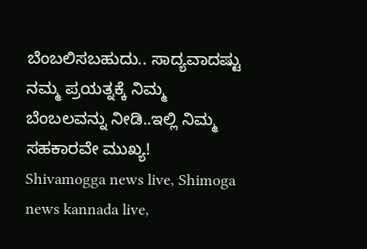ಬೆಂಬಲಿಸಬಹುದು.. ಸಾದ್ಯವಾದಷ್ಟು ನಮ್ಮ ಪ್ರಯತ್ನಕ್ಕೆ ನಿಮ್ಮ ಬೆಂಬಲವನ್ನು ನೀಡಿ..ಇಲ್ಲಿ ನಿಮ್ಮ ಸಹಕಾರವೇ ಮುಖ್ಯ!
Shivamogga news live, Shimoga news kannada live,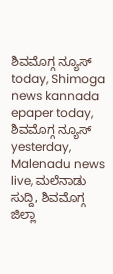ಶಿವಮೊಗ್ಗ ನ್ಯೂಸ್ today, Shimoga news kannada epaper today, ಶಿವಮೊಗ್ಗ ನ್ಯೂಸ್ yesterday, Malenadu news live, ಮಲೆನಾಡು ಸುದ್ದಿ, ಶಿವಮೊಗ್ಗ ಜಿಲ್ಲಾ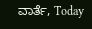ವಾರ್ತೆ, Today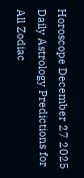Horoscope December 27 2025 Daily Astrology Predictions for All Zodiac